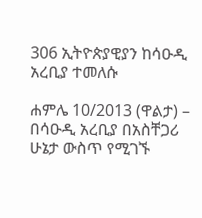306 ኢትዮጵያዊያን ከሳዑዲ አረቢያ ተመለሱ

ሐምሌ 10/2013 (ዋልታ) – በሳዑዲ አረቢያ በአስቸጋሪ ሁኔታ ውስጥ የሚገኙ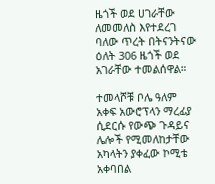ዜጎች ወደ ሀገራቸው ለመመለስ እየተደረገ ባለው ጥረት በትናንትናው ዕለት 306 ዜጎች ወደ አገራቸው ተመልሰዋል።

ተመላሾቹ ቦሌ ዓለም አቀፍ አውሮፕላን ማረፊያ ሲደርሱ የውጭ ጉዳይና ሌሎች የሚመለከታቸው አካላትን ያቀፈው ኮሚቴ አቀባበል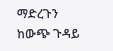ማድረጉን ከውጭ ጉዳይ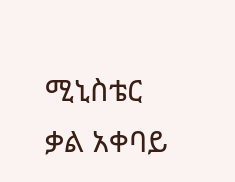ሚኒስቴር ቃል አቀባይ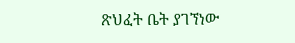ጽህፈት ቤት ያገኘነው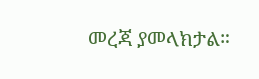መረጃ ያመላክታል።